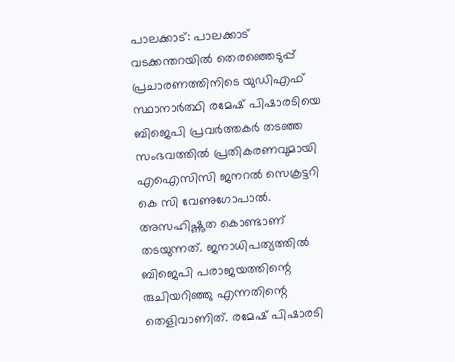പാലക്കാട്: പാലക്കാട് വടക്കന്തറയിൽ തെരഞ്ഞെടുപ്പ് പ്രചാരണത്തിനിടെ യുഡിഎഫ് സ്ഥാനാർത്ഥി രമേഷ് പിഷാരടിയെ ബിജെപി പ്രവർത്തകർ തടഞ്ഞ സംഭവത്തിൽ പ്രതികരണവുമായി എഐസിസി ജനറൽ സെക്രട്ടറി കെ സി വേണുഗോപാൽ.
അസഹിഷ്ണുത കൊണ്ടാണ് തടയുന്നത്. ജനാധിപത്യത്തിൽ ബിജെപി പരാജയത്തിന്റെ രുചിയറിഞ്ഞു എന്നതിന്റെ തെളിവാണിത്. രമേഷ് പിഷാരടി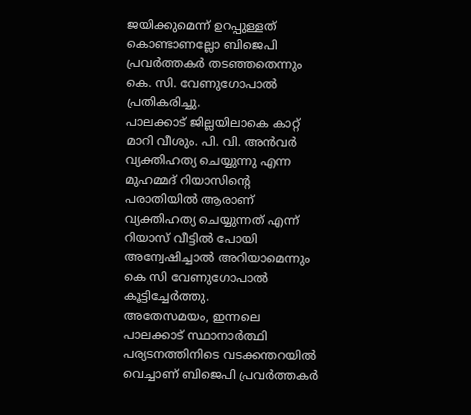ജയിക്കുമെന്ന് ഉറപ്പുള്ളത് കൊണ്ടാണല്ലോ ബിജെപി പ്രവർത്തകർ തടഞ്ഞതെന്നും കെ. സി. വേണുഗോപാൽ പ്രതികരിച്ചു.
പാലക്കാട് ജില്ലയിലാകെ കാറ്റ് മാറി വീശും. പി. വി. അൻവർ വ്യക്തിഹത്യ ചെയ്യുന്നു എന്ന മുഹമ്മദ് റിയാസിന്റെ പരാതിയിൽ ആരാണ് വ്യക്തിഹത്യ ചെയ്യുന്നത് എന്ന് റിയാസ് വീട്ടിൽ പോയി അന്വേഷിച്ചാൽ അറിയാമെന്നും കെ സി വേണുഗോപാൽ കൂട്ടിച്ചേർത്തു.
അതേസമയം, ഇന്നലെ പാലക്കാട് സ്ഥാനാർത്ഥി പര്യടനത്തിനിടെ വടക്കന്തറയിൽ വെച്ചാണ് ബിജെപി പ്രവർത്തകർ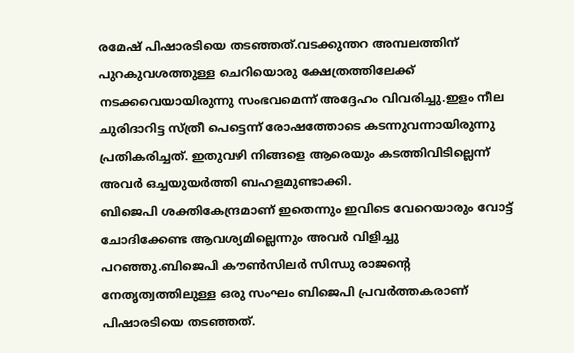രമേഷ് പിഷാരടിയെ തടഞ്ഞത്.വടക്കുന്തറ അമ്പലത്തിന് പുറകുവശത്തുള്ള ചെറിയൊരു ക്ഷേത്രത്തിലേക്ക് നടക്കവെയായിരുന്നു സംഭവമെന്ന് അദ്ദേഹം വിവരിച്ചു.ഇളം നീല ചുരിദാറിട്ട സ്ത്രീ പെട്ടെന്ന് രോഷത്തോടെ കടന്നുവന്നായിരുന്നു പ്രതികരിച്ചത്. ഇതുവഴി നിങ്ങളെ ആരെയും കടത്തിവിടില്ലെന്ന് അവർ ഒച്ചയുയർത്തി ബഹളമുണ്ടാക്കി.
ബിജെപി ശക്തികേന്ദ്രമാണ് ഇതെന്നും ഇവിടെ വേറെയാരും വോട്ട് ചോദിക്കേണ്ട ആവശ്യമില്ലെന്നും അവർ വിളിച്ചു പറഞ്ഞു.ബിജെപി കൗൺസിലർ സിന്ധു രാജന്റെ നേതൃത്വത്തിലുള്ള ഒരു സംഘം ബിജെപി പ്രവർത്തകരാണ് പിഷാരടിയെ തടഞ്ഞത്.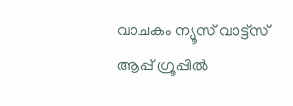വാചകം ന്യൂസ് വാട്ട്സ് ആപ്പ് ഗ്രൂപ്പിൽ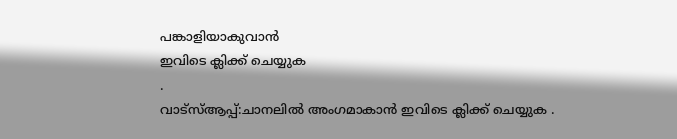പങ്കാളിയാകുവാൻ
ഇവിടെ ക്ലിക്ക് ചെയ്യുക
.
വാട്സ്ആപ്പ്:ചാനലിൽ അംഗമാകാൻ ഇവിടെ ക്ലിക്ക് ചെയ്യുക .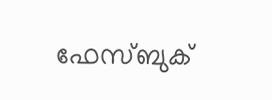ഫേസ്ബുക്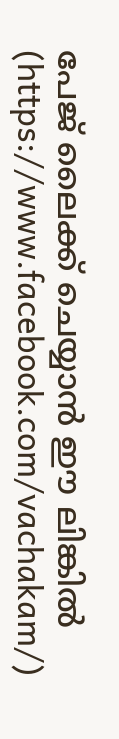പേജ് ലൈക്ക് ചെയ്യാൻ ഈ ലിങ്കിൽ (https://www.facebook.com/vachakam/)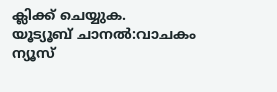ക്ലിക്ക് ചെയ്യുക.
യൂട്യൂബ് ചാനൽ:വാചകം ന്യൂസ്